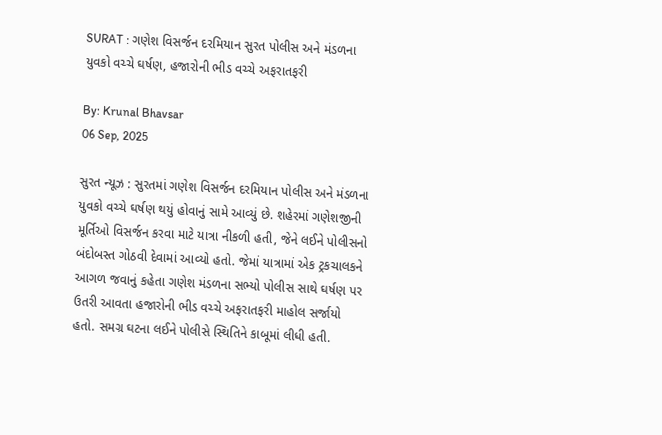SURAT : ગણેશ વિસર્જન દરમિયાન સુરત પોલીસ અને મંડળના યુવકો વચ્ચે ઘર્ષણ, હજારોની ભીડ વચ્ચે અફરાતફરી

By: Krunal Bhavsar
06 Sep, 2025

સુરત ન્યૂઝ : સુરતમાં ગણેશ વિસર્જન દરમિયાન પોલીસ અને મંડળના યુવકો વચ્ચે ઘર્ષણ થયું હોવાનું સામે આવ્યું છે. શહેરમાં ગણેશજીની મૂર્તિઓ વિસર્જન કરવા માટે યાત્રા નીકળી હતી, જેને લઈને પોલીસનો બંદોબસ્ત ગોઠવી દેવામાં આવ્યો હતો. જેમાં યાત્રામાં એક ટ્રકચાલકને આગળ જવાનું કહેતા ગણેશ મંડળના સભ્યો પોલીસ સાથે ઘર્ષણ પર ઉતરી આવતા હજારોની ભીડ વચ્ચે અફરાતફરી માહોલ સર્જાયો હતો. સમગ્ર ઘટના લઈને પોલીસે સ્થિતિને કાબૂમાં લીધી હતી.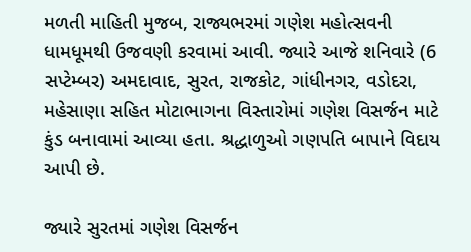મળતી માહિતી મુજબ, રાજ્યભરમાં ગણેશ મહોત્સવની ધામધૂમથી ઉજવણી કરવામાં આવી. જ્યારે આજે શનિવારે (6 સપ્ટેમ્બર) અમદાવાદ, સુરત, રાજકોટ, ગાંધીનગર, વડોદરા, મહેસાણા સહિત મોટાભાગના વિસ્તારોમાં ગણેશ વિસર્જન માટે કુંડ બનાવામાં આવ્યા હતા. શ્રદ્ધાળુઓ ગણપતિ બાપાને વિદાય આપી છે.

જ્યારે સુરતમાં ગણેશ વિસર્જન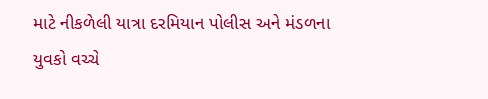માટે નીકળેલી યાત્રા દરમિયાન પોલીસ અને મંડળના યુવકો વચ્ચે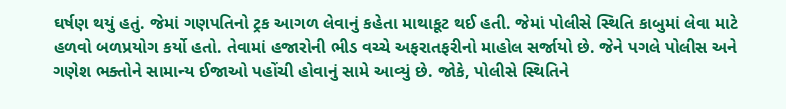ઘર્ષણ થયું હતું. જેમાં ગણપતિનો ટ્રક આગળ લેવાનું કહેતા માથાકૂટ થઈ હતી. જેમાં પોલીસે સ્થિતિ કાબુમાં લેવા માટે હળવો બળપ્રયોગ કર્યો હતો. તેવામાં હજારોની ભીડ વચ્ચે અફરાતફરીનો માહોલ સર્જાયો છે. જેને પગલે પોલીસ અને ગણેશ ભક્તોને સામાન્ય ઈજાઓ પહોંચી હોવાનું સામે આવ્યું છે. જોકે, પોલીસે સ્થિતિને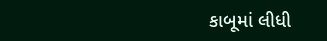કાબૂમાં લીધી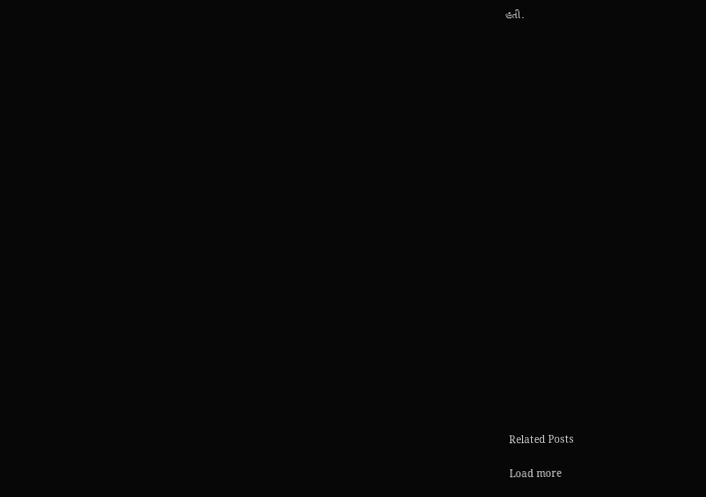હતી.
























Related Posts

Load more